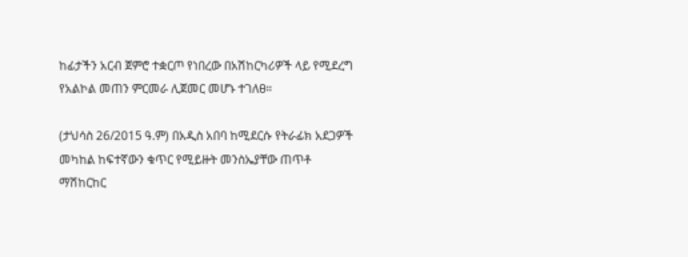ከፊታችን አርብ ጀምሮ ተቋርጦ የነበረው በአሽከርካሪዎች ላይ የሚደረግ የአልኮል መጠን ምርመራ ሊጀመር መሆኑ ተገለፀ።

(ታህሳስ 26/2015 ዓ.ም) በአዲስ አበባ ከሚደርሱ የትራፊክ አደጋዎች መካከል ከፍተኛውን ቁጥር የሚይዙት መንስኤያቸው ጠጥቶ ማሽከርከር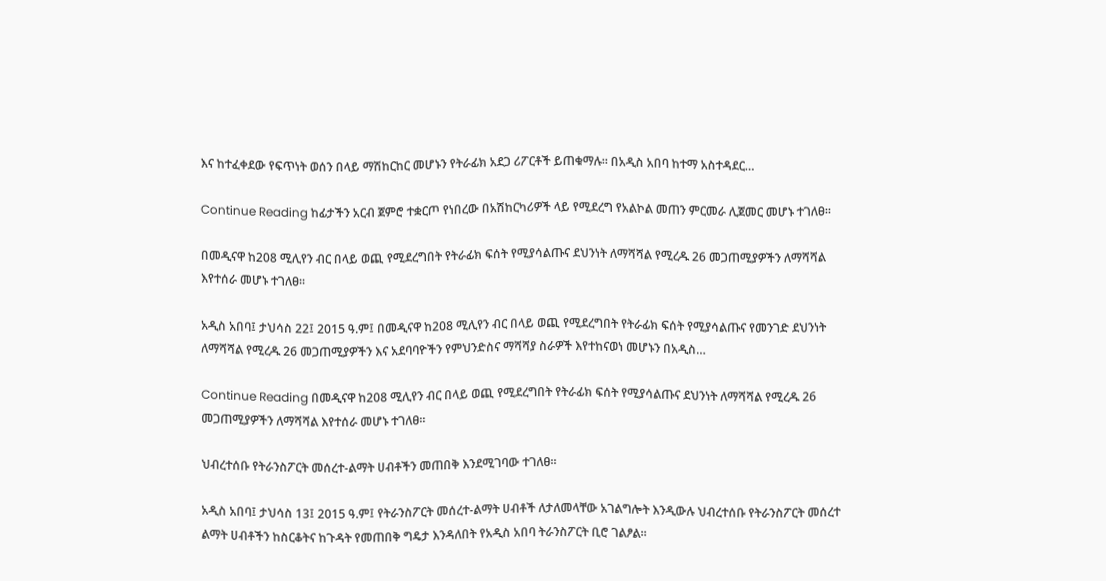እና ከተፈቀደው የፍጥነት ወሰን በላይ ማሽከርከር መሆኑን የትራፊክ አደጋ ሪፖርቶች ይጠቁማሉ። በአዲስ አበባ ከተማ አስተዳደር…

Continue Reading ከፊታችን አርብ ጀምሮ ተቋርጦ የነበረው በአሽከርካሪዎች ላይ የሚደረግ የአልኮል መጠን ምርመራ ሊጀመር መሆኑ ተገለፀ።

በመዲናዋ ከ208 ሚሊየን ብር በላይ ወጪ የሚደረግበት የትራፊክ ፍሰት የሚያሳልጡና ደህንነት ለማሻሻል የሚረዱ 26 መጋጠሚያዎችን ለማሻሻል እየተሰራ መሆኑ ተገለፀ፡፡

አዲስ አበባ፤ ታህሳስ 22፤ 2015 ዓ.ም፤ በመዲናዋ ከ208 ሚሊየን ብር በላይ ወጪ የሚደረግበት የትራፊክ ፍሰት የሚያሳልጡና የመንገድ ደህንነት ለማሻሻል የሚረዱ 26 መጋጠሚያዎችን እና አደባባዮችን የምህንድስና ማሻሻያ ስራዎች እየተከናወነ መሆኑን በአዲስ…

Continue Reading በመዲናዋ ከ208 ሚሊየን ብር በላይ ወጪ የሚደረግበት የትራፊክ ፍሰት የሚያሳልጡና ደህንነት ለማሻሻል የሚረዱ 26 መጋጠሚያዎችን ለማሻሻል እየተሰራ መሆኑ ተገለፀ፡፡

ህብረተሰቡ የትራንስፖርት መሰረተ-ልማት ሀብቶችን መጠበቅ እንደሚገባው ተገለፀ።

አዲስ አበባ፤ ታህሳስ 13፤ 2015 ዓ.ም፤ የትራንስፖርት መሰረተ-ልማት ሀብቶች ለታለመላቸው አገልግሎት እንዲውሉ ህብረተሰቡ የትራንስፖርት መሰረተ ልማት ሀብቶችን ከስርቆትና ከጉዳት የመጠበቅ ግዴታ እንዳለበት የአዲስ አበባ ትራንስፖርት ቢሮ ገልፆል።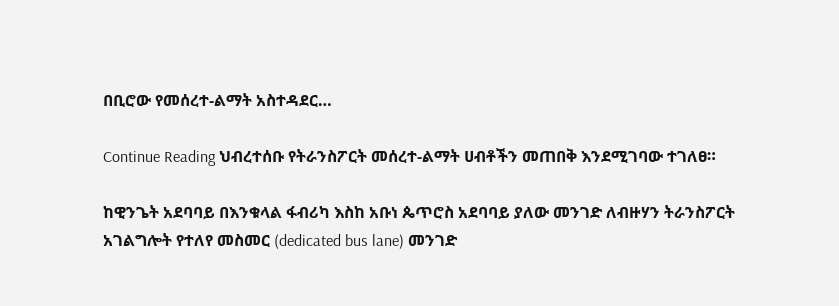በቢሮው የመሰረተ-ልማት አስተዳደር…

Continue Reading ህብረተሰቡ የትራንስፖርት መሰረተ-ልማት ሀብቶችን መጠበቅ እንደሚገባው ተገለፀ።

ከዊንጌት አደባባይ በእንቁላል ፋብሪካ እስከ አቡነ ጴጥሮስ አደባባይ ያለው መንገድ ለብዙሃን ትራንስፖርት አገልግሎት የተለየ መስመር (dedicated bus lane) መንገድ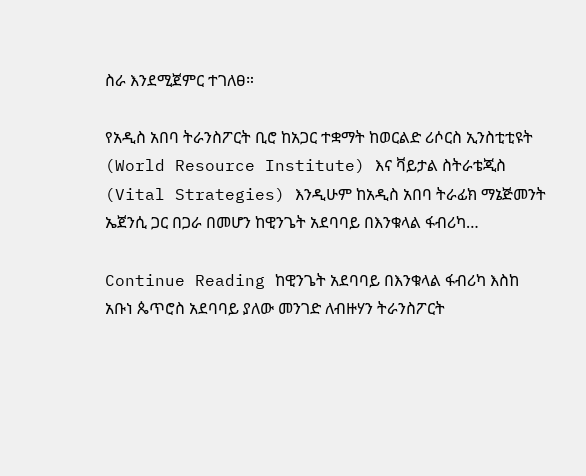ስራ እንደሚጀምር ተገለፀ።

የአዲስ አበባ ትራንስፖርት ቢሮ ከአጋር ተቋማት ከወርልድ ሪሶርስ ኢንስቲቲዩት (World Resource Institute) እና ቫይታል ስትራቴጂስ (Vital Strategies) እንዲሁም ከአዲስ አበባ ትራፊክ ማኔጅመንት ኤጀንሲ ጋር በጋራ በመሆን ከዊንጌት አደባባይ በእንቁላል ፋብሪካ…

Continue Reading ከዊንጌት አደባባይ በእንቁላል ፋብሪካ እስከ አቡነ ጴጥሮስ አደባባይ ያለው መንገድ ለብዙሃን ትራንስፖርት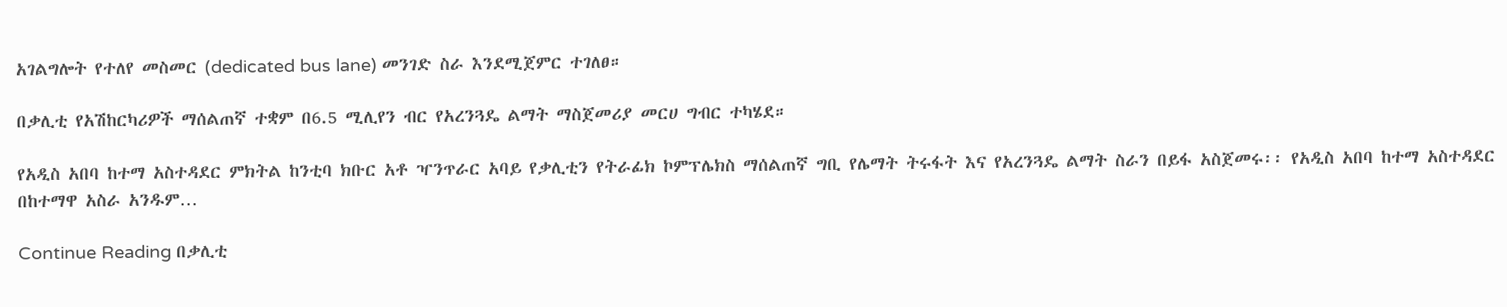አገልግሎት የተለየ መስመር (dedicated bus lane) መንገድ ስራ እንደሚጀምር ተገለፀ።

በቃሊቲ የአሽከርካሪዎች ማሰልጠኛ ተቋም በ6.5 ሚሊየን ብር የአረንጓዴ ልማት ማስጀመሪያ መርሀ ግብር ተካሄደ።

የአዲስ አበባ ከተማ አስተዳደር ምክትል ከንቲባ ክቡር አቶ ዣንጥራር አባይ የቃሊቲን የትራፊክ ኮምፕሌክስ ማሰልጠኛ ግቢ የሌማት ትሩፋት እና የአረንጓዴ ልማት ስራን በይፋ አስጀመሩ፡፡ የአዲስ አበባ ከተማ አስተዳደር በከተማዋ አስራ አንዱም…

Continue Reading በቃሊቲ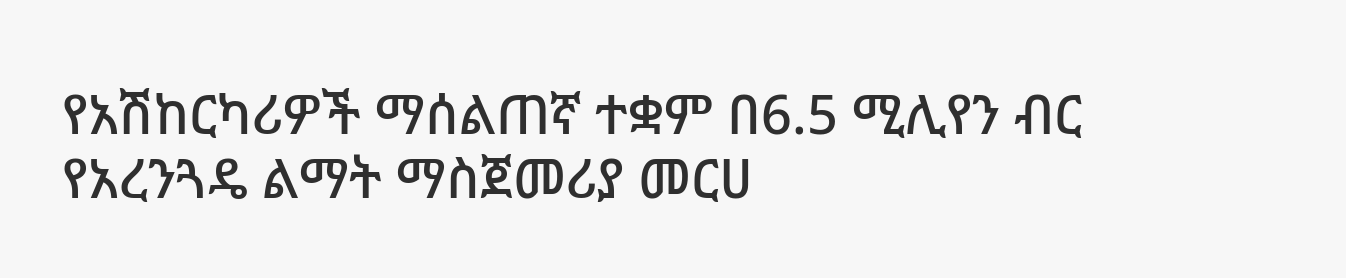የአሽከርካሪዎች ማሰልጠኛ ተቋም በ6.5 ሚሊየን ብር የአረንጓዴ ልማት ማስጀመሪያ መርሀ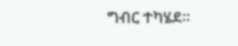ግብር ተካሄደ።